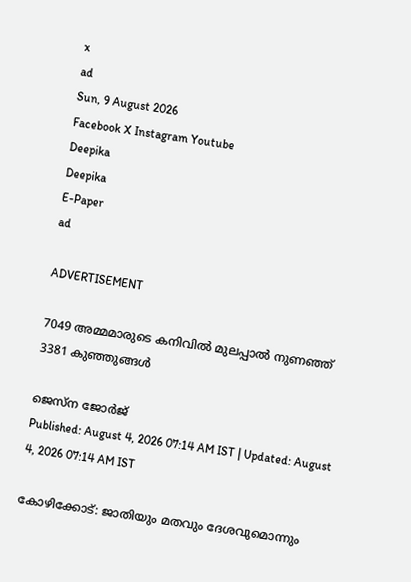x
ad
Sun, 9 August 2026
Facebook X Instagram Youtube
Deepika
Deepika
E-Paper
ad

ADVERTISEMENT

7049 അമ്മമാരുടെ കനിവില്‍ മുലപ്പാല്‍ നുണഞ്ഞ് 3381 കുഞ്ഞുങ്ങള്‍

ജെസ്ന ജോര്‍ജ്
Published: August 4, 2026 07:14 AM IST | Updated: August 4, 2026 07:14 AM IST

കോഴിക്കോട്: ജാതിയും മതവും ദേശവുമൊന്നും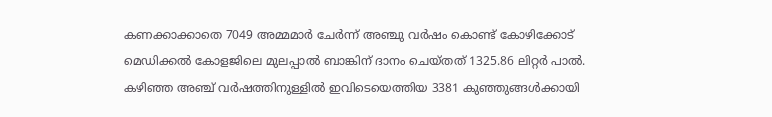കണക്കാക്കാതെ 7049 അമ്മമാര്‍ ചേര്‍ന്ന് അഞ്ചു വര്‍ഷം കൊണ്ട് കോഴിക്കോട് മെഡിക്കല്‍ കോളജിലെ മുലപ്പാല്‍ ബാങ്കിന് ദാനം ചെയ്തത് 1325.86 ലിറ്റര്‍ പാല്‍. കഴിഞ്ഞ അഞ്ച് വര്‍ഷത്തിനുള്ളില്‍ ഇവിടെയെത്തിയ 3381 കുഞ്ഞുങ്ങള്‍ക്കായി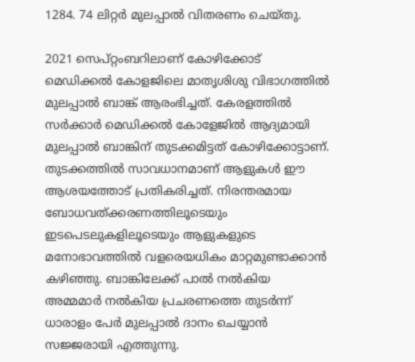1284. 74 ലിറ്റര്‍ മുലപ്പാല്‍ വിതരണം ചെയ്തു.

2021 സെപ്റ്റംബറിലാണ് കോഴിക്കോട് മെഡിക്കല്‍ കോളജിലെ മാതൃശിശു വിഭാഗത്തില്‍ മുലപ്പാല്‍ ബാങ്ക് ആരംഭിച്ചത്. കേരളത്തില്‍ സര്‍ക്കാര്‍ മെഡിക്കല്‍ കോളേജില്‍ ആദ്യമായി മുലപ്പാല്‍ ബാങ്കിന് തുടക്കമിട്ടത് കോഴിക്കോട്ടാണ്. തുടക്കത്തില്‍ സാവധാനമാണ് ആളുകള്‍ ഈ ആശയത്തോട് പ്രതികരിച്ചത്. നിരന്തരമായ ബോധവത്ക്കരണത്തിലൂടെയും ഇടപെടലുകളിലൂടെയും ആളുകളുടെ മനോഭാവത്തില്‍ വളരെയധികം മാറ്റമുണ്ടാക്കാന്‍ കഴിഞ്ഞു. ബാങ്കിലേക്ക് പാല്‍ നല്‍കിയ അമ്മമാര്‍ നല്‍കിയ പ്രചരണത്തെ തുടര്‍ന്ന് ധാരാളം പേര്‍ മുലപ്പാല്‍ ദാനം ചെയ്യാന്‍ സജ്ജരായി എത്തുന്നു.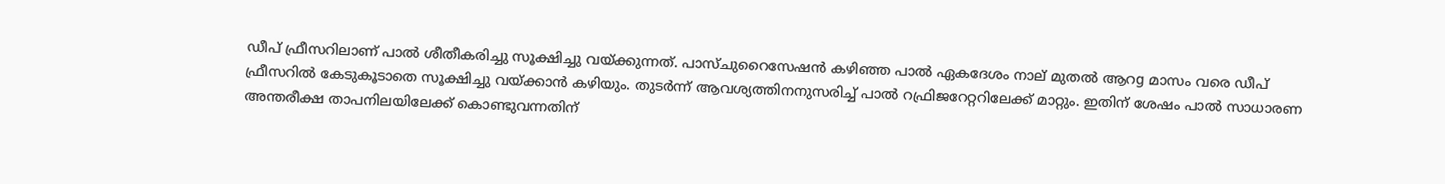ഡീപ് ഫ്രീസറിലാണ് പാല്‍ ശീതീകരിച്ചു സൂക്ഷിച്ചു വയ്ക്കുന്നത്. പാസ്ചുറൈസേഷന്‍ കഴിഞ്ഞ പാല്‍ ഏകദേശം നാല് മുതല്‍ ആറg മാസം വരെ ഡീപ് ഫ്രീസറില്‍ കേടുകൂടാതെ സൂക്ഷിച്ചു വയ്ക്കാന്‍ കഴിയും. തുടര്‍ന്ന് ആവശ്യത്തിനനുസരിച്ച് പാല്‍ റഫ്രിജറേറ്ററിലേക്ക് മാറ്റും. ഇതിന് ശേഷം പാല്‍ സാധാരണ അന്തരീക്ഷ താപനിലയിലേക്ക് കൊണ്ടുവന്നതിന്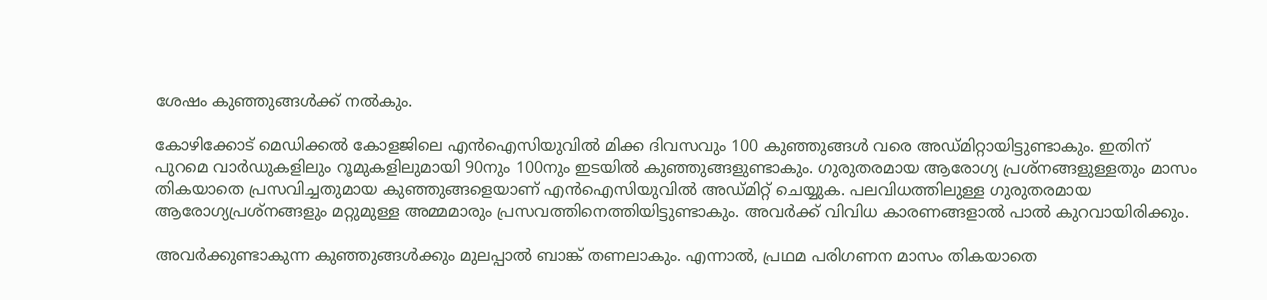ശേഷം കുഞ്ഞുങ്ങള്‍ക്ക് നല്‍കും.

കോഴിക്കോട് മെഡിക്കല്‍ കോളജിലെ എന്‍ഐസിയുവില്‍ മിക്ക ദിവസവും 100 കുഞ്ഞുങ്ങള്‍ വരെ അഡ്മിറ്റായിട്ടുണ്ടാകും. ഇതിന് പുറമെ വാര്‍ഡുകളിലും റൂമുകളിലുമായി 90നും 100നും ഇടയില്‍ കുഞ്ഞുങ്ങളുണ്ടാകും. ഗുരുതരമായ ആരോഗ്യ പ്രശ്നങ്ങളുള്ളതും മാസം തികയാതെ പ്രസവിച്ചതുമായ കുഞ്ഞുങ്ങളെയാണ് എന്‍ഐസിയുവില്‍ അഡ്മിറ്റ് ചെയ്യുക. പലവിധത്തിലുള്ള ഗുരുതരമായ ആരോഗ്യപ്രശ്നങ്ങളും മറ്റുമുള്ള അമ്മമാരും പ്രസവത്തിനെത്തിയിട്ടുണ്ടാകും. അവര്‍ക്ക് വിവിധ കാരണങ്ങളാല്‍ പാല്‍ കുറവായിരിക്കും.

അവര്‍ക്കുണ്ടാകുന്ന കുഞ്ഞുങ്ങള്‍ക്കും മുലപ്പാല്‍ ബാങ്ക് തണലാകും. എന്നാല്‍, പ്രഥമ പരിഗണന മാസം തികയാതെ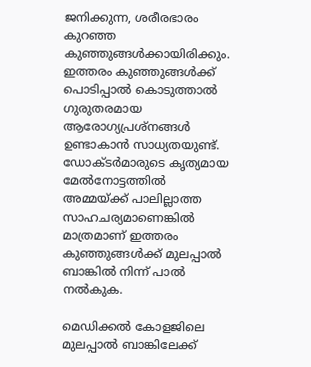ജനിക്കുന്ന, ശരീരഭാരം കുറഞ്ഞ കുഞ്ഞുങ്ങള്‍ക്കായിരിക്കും. ഇത്തരം കുഞ്ഞുങ്ങള്‍ക്ക് പൊടിപ്പാല്‍ കൊടുത്താല്‍ ഗുരുതരമായ ആരോഗ്യപ്രശ്നങ്ങള്‍ ഉണ്ടാകാന്‍ സാധ്യതയുണ്ട്. ഡോക്ടര്‍മാരുടെ കൃത്യമായ മേല്‍നോട്ടത്തില്‍ അമ്മയ്ക്ക് പാലില്ലാത്ത സാഹചര്യമാണെങ്കില്‍ മാത്രമാണ് ഇത്തരം കുഞ്ഞുങ്ങള്‍ക്ക് മുലപ്പാല്‍ ബാങ്കില്‍ നിന്ന് പാല്‍ നല്‍കുക.

മെഡിക്കല്‍ കോളജിലെ മുലപ്പാല്‍ ബാങ്കിലേക്ക്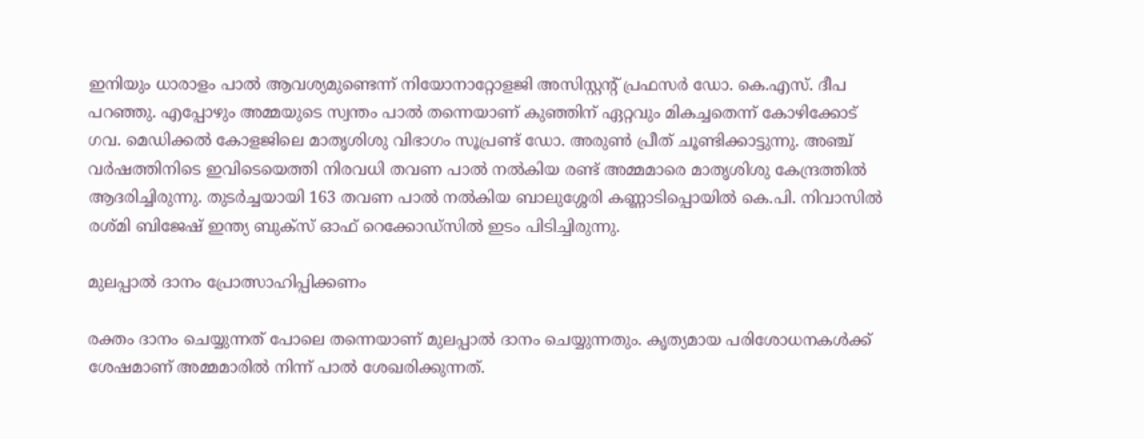ഇനിയും ധാരാളം പാല്‍ ആവശ്യമുണ്ടെന്ന് നിയോനാറ്റോളജി അസിസ്റ്റന്‍റ് പ്രഫസര്‍ ഡോ. കെ.എസ്. ദീപ പറഞ്ഞു. എപ്പോഴും അമ്മയുടെ സ്വന്തം പാല്‍ തന്നെയാണ് കുഞ്ഞിന് ഏറ്റവും മികച്ചതെന്ന് കോഴിക്കോട് ഗവ. മെഡിക്കല്‍ കോളജിലെ മാതൃശിശു വിഭാഗം സൂപ്രണ്ട് ഡോ. അരുണ്‍ പ്രീത് ചൂണ്ടിക്കാട്ടുന്നു. അഞ്ച് വര്‍ഷത്തിനിടെ ഇവിടെയെത്തി നിരവധി തവണ പാല്‍ നല്‍കിയ രണ്ട് അമ്മമാരെ മാതൃശിശു കേന്ദ്രത്തില്‍ ആദരിച്ചിരുന്നു. തുടര്‍ച്ചയായി 163 തവണ പാല്‍ നല്‍കിയ ബാലുശ്ശേരി കണ്ണാടിപ്പൊയില്‍ കെ.പി. നിവാസില്‍ രശ്മി ബിജേഷ് ഇന്ത്യ ബുക്സ് ഓഫ് റെക്കോഡ്സില്‍ ഇടം പിടിച്ചിരുന്നു.

മുലപ്പാല്‍ ദാനം പ്രോത്സാഹിപ്പിക്കണം

രക്തം ദാനം ചെയ്യുന്നത് പോലെ തന്നെയാണ് മുലപ്പാല്‍ ദാനം ചെയ്യുന്നതും. കൃത്യമായ പരിശോധനകള്‍ക്ക് ശേഷമാണ് അമ്മമാരില്‍ നിന്ന് പാല്‍ ശേഖരിക്കുന്നത്.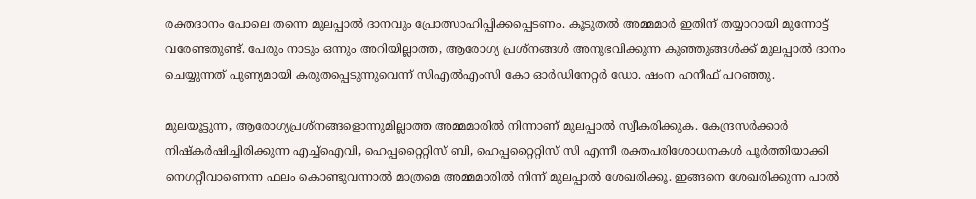രക്തദാനം പോലെ തന്നെ മുലപ്പാല്‍ ദാനവും പ്രോത്സാഹിപ്പിക്കപ്പെടണം. കൂടുതല്‍ അമ്മമാര്‍ ഇതിന് തയ്യാറായി മുന്നോട്ട് വരേണ്ടതുണ്ട്. പേരും നാടും ഒന്നും അറിയില്ലാത്ത, ആരോഗ്യ പ്രശ്നങ്ങള്‍ അനുഭവിക്കുന്ന കുഞ്ഞുങ്ങള്‍ക്ക് മുലപ്പാല്‍ ദാനം ചെയ്യുന്നത് പുണ്യമായി കരുതപ്പെടുന്നുവെന്ന് സിഎല്‍എംസി കോ ഓര്‍ഡിനേറ്റര്‍ ഡോ. ഷംന ഹനീഫ് പറഞ്ഞു.

മുലയൂട്ടുന്ന, ആരോഗ്യപ്രശ്നങ്ങളൊന്നുമില്ലാത്ത അമ്മമാരില്‍ നിന്നാണ് മുലപ്പാല്‍ സ്വീകരിക്കുക. കേന്ദ്രസര്‍ക്കാര്‍ നിഷ്‌കര്‍ഷിച്ചിരിക്കുന്ന എച്ച്‌ഐവി, ഹെപ്പറ്റൈറ്റിസ് ബി, ഹെപ്പറ്റൈറ്റിസ് സി എന്നീ രക്തപരിശോധനകള്‍ പൂര്‍ത്തിയാക്കി നെഗറ്റീവാണെന്ന ഫലം കൊണ്ടുവന്നാല്‍ മാത്രമെ അമ്മമാരില്‍ നിന്ന് മുലപ്പാല്‍ ശേഖരിക്കൂ. ഇങ്ങനെ ശേഖരിക്കുന്ന പാല്‍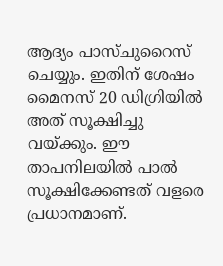ആദ്യം പാസ്ചുറൈസ് ചെയ്യും. ഇതിന് ശേഷം മൈനസ് 20 ഡിഗ്രിയില്‍ അത് സൂക്ഷിച്ചു വയ്ക്കും. ഈ താപനിലയില്‍ പാല്‍ സൂക്ഷിക്കേണ്ടത് വളരെ പ്രധാനമാണ്.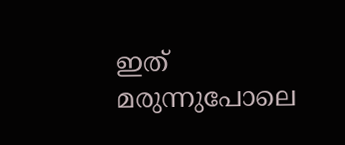ഇത് മരുന്നുപോലെ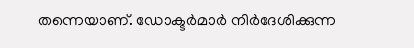തന്നെയാണ്. ഡോക്ടര്‍മാര്‍ നിര്‍ദേശിക്കുന്ന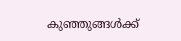കുഞ്ഞുങ്ങള്‍ക്ക്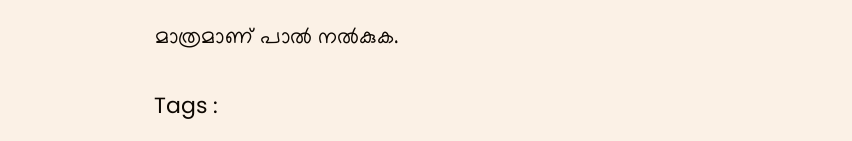മാത്രമാണ് പാല്‍ നല്‍കുക.

Tags :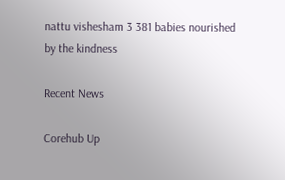nattu vishesham 3 381 babies nourished by the kindness

Recent News

Corehub Up